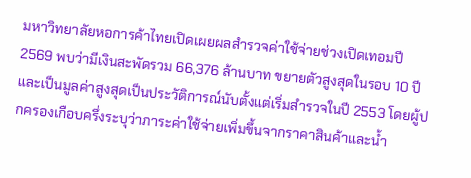มหาวิทยาลัยหอการค้าไทยเปิดเผยผลสำรวจค่าใช้จ่ายช่วงเปิดเทอมปี 2569 พบว่ามีเงินสะพัดรวม 66,376 ล้านบาท ขยายตัวสูงสุดในรอบ 10 ปี และเป็นมูลค่าสูงสุดเป็นประวัติการณ์นับตั้งแต่เริ่มสำรวจในปี 2553 โดยผู้ปกครองเกือบครึ่งระบุว่าภาระค่าใช้จ่ายเพิ่มขึ้นจากราคาสินค้าและน้ำ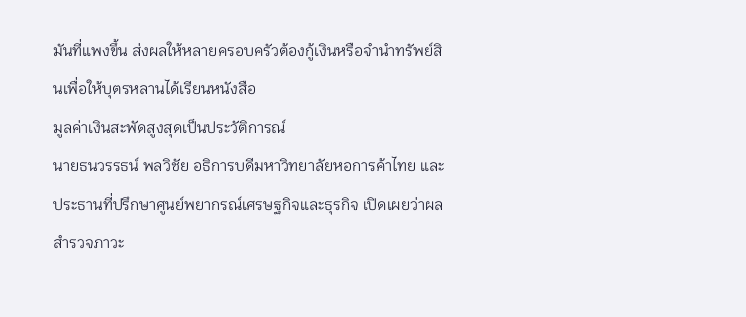มันที่แพงขึ้น ส่งผลให้หลายครอบครัวต้องกู้เงินหรือจำนำทรัพย์สินเพื่อให้บุตรหลานได้เรียนหนังสือ
มูลค่าเงินสะพัดสูงสุดเป็นประวัติการณ์
นายธนวรรธน์ พลวิชัย อธิการบดีมหาวิทยาลัยหอการค้าไทย และประธานที่ปรึกษาศูนย์พยากรณ์เศรษฐกิจและธุรกิจ เปิดเผยว่าผลสำรวจภาวะ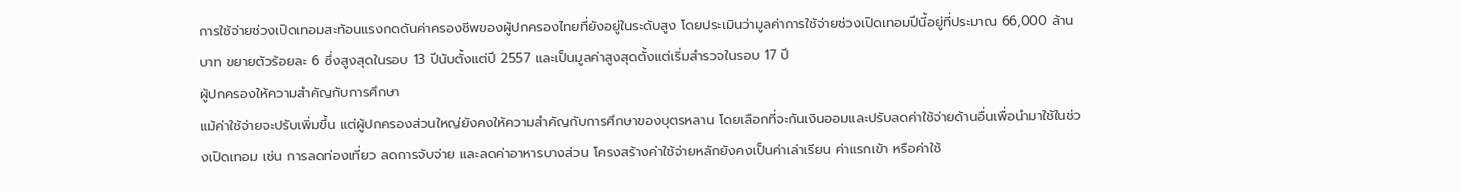การใช้จ่ายช่วงเปิดเทอมสะท้อนแรงกดดันค่าครองชีพของผู้ปกครองไทยที่ยังอยู่ในระดับสูง โดยประเมินว่ามูลค่าการใช้จ่ายช่วงเปิดเทอมปีนี้อยู่ที่ประมาณ 66,000 ล้านบาท ขยายตัวร้อยละ 6 ซึ่งสูงสุดในรอบ 13 ปีนับตั้งแต่ปี 2557 และเป็นมูลค่าสูงสุดตั้งแต่เริ่มสำรวจในรอบ 17 ปี
ผู้ปกครองให้ความสำคัญกับการศึกษา
แม้ค่าใช้จ่ายจะปรับเพิ่มขึ้น แต่ผู้ปกครองส่วนใหญ่ยังคงให้ความสำคัญกับการศึกษาของบุตรหลาน โดยเลือกที่จะกันเงินออมและปรับลดค่าใช้จ่ายด้านอื่นเพื่อนำมาใช้ในช่วงเปิดเทอม เช่น การลดท่องเที่ยว ลดการจับจ่าย และลดค่าอาหารบางส่วน โครงสร้างค่าใช้จ่ายหลักยังคงเป็นค่าเล่าเรียน ค่าแรกเข้า หรือค่าใช้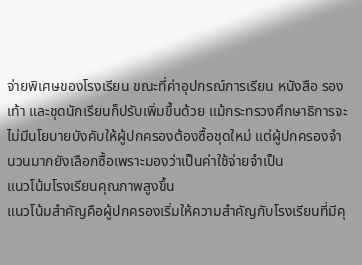จ่ายพิเศษของโรงเรียน ขณะที่ค่าอุปกรณ์การเรียน หนังสือ รองเท้า และชุดนักเรียนก็ปรับเพิ่มขึ้นด้วย แม้กระทรวงศึกษาธิการจะไม่มีนโยบายบังคับให้ผู้ปกครองต้องซื้อชุดใหม่ แต่ผู้ปกครองจำนวนมากยังเลือกซื้อเพราะมองว่าเป็นค่าใช้จ่ายจำเป็น
แนวโน้มโรงเรียนคุณภาพสูงขึ้น
แนวโน้มสำคัญคือผู้ปกครองเริ่มให้ความสำคัญกับโรงเรียนที่มีคุ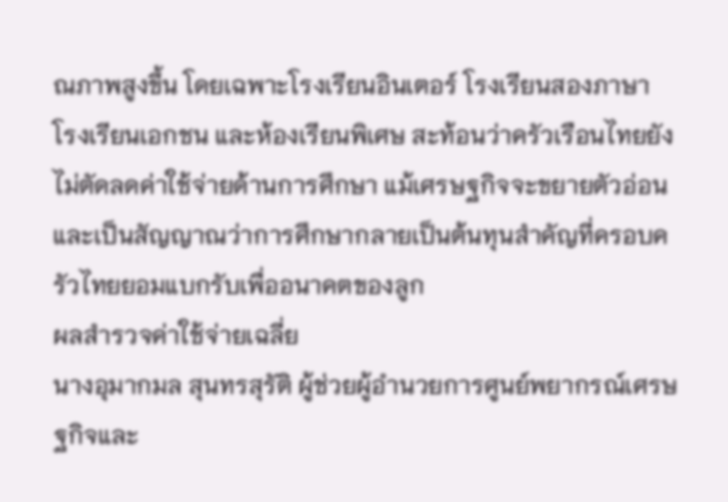ณภาพสูงขึ้น โดยเฉพาะโรงเรียนอินเตอร์ โรงเรียนสองภาษา โรงเรียนเอกชน และห้องเรียนพิเศษ สะท้อนว่าครัวเรือนไทยยังไม่ตัดลดค่าใช้จ่ายด้านการศึกษา แม้เศรษฐกิจจะขยายตัวอ่อน และเป็นสัญญาณว่าการศึกษากลายเป็นต้นทุนสำคัญที่ครอบครัวไทยยอมแบกรับเพื่ออนาคตของลูก
ผลสำรวจค่าใช้จ่ายเฉลี่ย
นางอุมากมล สุนทรสุรัติ ผู้ช่วยผู้อำนวยการศูนย์พยากรณ์เศรษฐกิจและ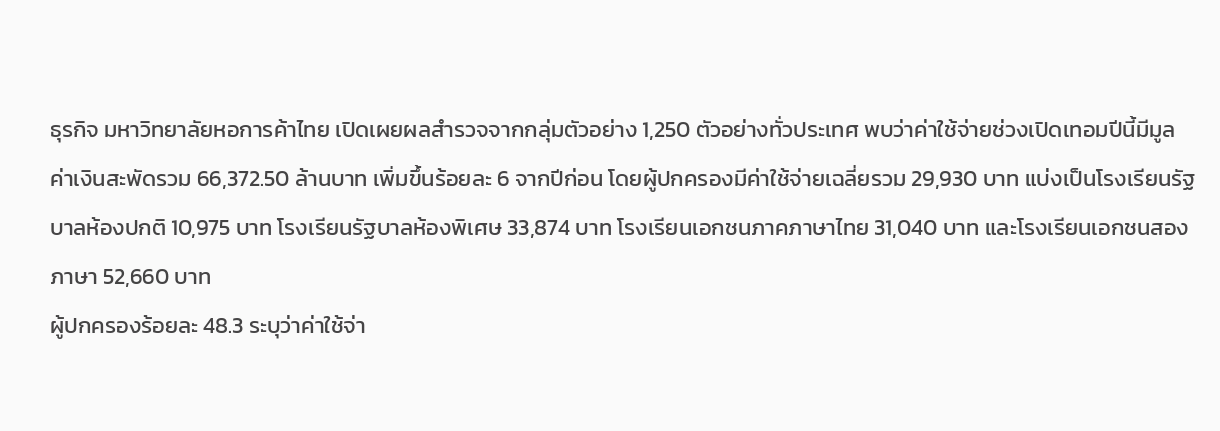ธุรกิจ มหาวิทยาลัยหอการค้าไทย เปิดเผยผลสำรวจจากกลุ่มตัวอย่าง 1,250 ตัวอย่างทั่วประเทศ พบว่าค่าใช้จ่ายช่วงเปิดเทอมปีนี้มีมูลค่าเงินสะพัดรวม 66,372.50 ล้านบาท เพิ่มขึ้นร้อยละ 6 จากปีก่อน โดยผู้ปกครองมีค่าใช้จ่ายเฉลี่ยรวม 29,930 บาท แบ่งเป็นโรงเรียนรัฐบาลห้องปกติ 10,975 บาท โรงเรียนรัฐบาลห้องพิเศษ 33,874 บาท โรงเรียนเอกชนภาคภาษาไทย 31,040 บาท และโรงเรียนเอกชนสองภาษา 52,660 บาท
ผู้ปกครองร้อยละ 48.3 ระบุว่าค่าใช้จ่า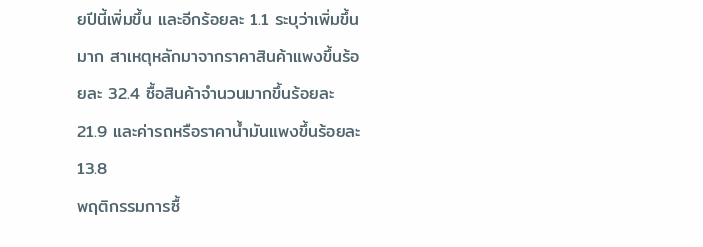ยปีนี้เพิ่มขึ้น และอีกร้อยละ 1.1 ระบุว่าเพิ่มขึ้นมาก สาเหตุหลักมาจากราคาสินค้าแพงขึ้นร้อยละ 32.4 ซื้อสินค้าจำนวนมากขึ้นร้อยละ 21.9 และค่ารถหรือราคาน้ำมันแพงขึ้นร้อยละ 13.8
พฤติกรรมการซื้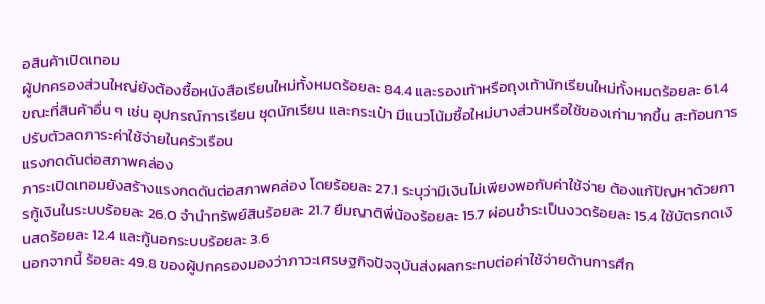อสินค้าเปิดเทอม
ผู้ปกครองส่วนใหญ่ยังต้องซื้อหนังสือเรียนใหม่ทั้งหมดร้อยละ 84.4 และรองเท้าหรือถุงเท้านักเรียนใหม่ทั้งหมดร้อยละ 61.4 ขณะที่สินค้าอื่น ๆ เช่น อุปกรณ์การเรียน ชุดนักเรียน และกระเป๋า มีแนวโน้มซื้อใหม่บางส่วนหรือใช้ของเก่ามากขึ้น สะท้อนการปรับตัวลดภาระค่าใช้จ่ายในครัวเรือน
แรงกดดันต่อสภาพคล่อง
ภาระเปิดเทอมยังสร้างแรงกดดันต่อสภาพคล่อง โดยร้อยละ 27.1 ระบุว่ามีเงินไม่เพียงพอกับค่าใช้จ่าย ต้องแก้ปัญหาด้วยการกู้เงินในระบบร้อยละ 26.0 จำนำทรัพย์สินร้อยละ 21.7 ยืมญาติพี่น้องร้อยละ 15.7 ผ่อนชำระเป็นงวดร้อยละ 15.4 ใช้บัตรกดเงินสดร้อยละ 12.4 และกู้นอกระบบร้อยละ 3.6
นอกจากนี้ ร้อยละ 49.8 ของผู้ปกครองมองว่าภาวะเศรษฐกิจปัจจุบันส่งผลกระทบต่อค่าใช้จ่ายด้านการศึก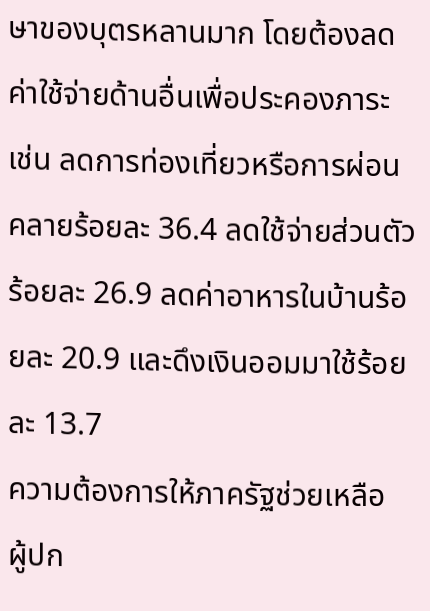ษาของบุตรหลานมาก โดยต้องลดค่าใช้จ่ายด้านอื่นเพื่อประคองภาระ เช่น ลดการท่องเที่ยวหรือการผ่อนคลายร้อยละ 36.4 ลดใช้จ่ายส่วนตัวร้อยละ 26.9 ลดค่าอาหารในบ้านร้อยละ 20.9 และดึงเงินออมมาใช้ร้อยละ 13.7
ความต้องการให้ภาครัฐช่วยเหลือ
ผู้ปก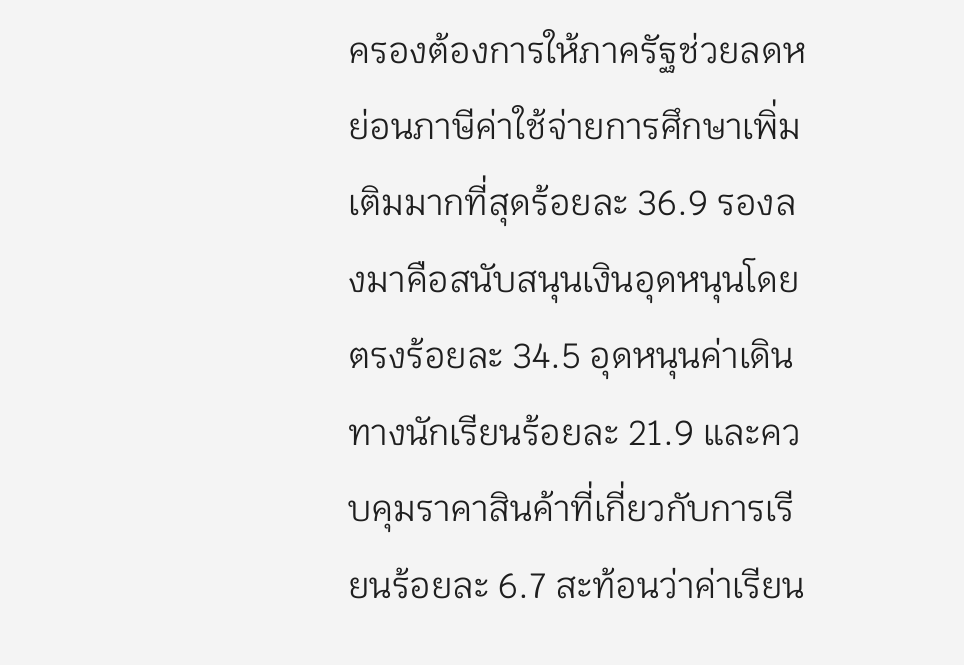ครองต้องการให้ภาครัฐช่วยลดหย่อนภาษีค่าใช้จ่ายการศึกษาเพิ่มเติมมากที่สุดร้อยละ 36.9 รองลงมาคือสนับสนุนเงินอุดหนุนโดยตรงร้อยละ 34.5 อุดหนุนค่าเดินทางนักเรียนร้อยละ 21.9 และควบคุมราคาสินค้าที่เกี่ยวกับการเรียนร้อยละ 6.7 สะท้อนว่าค่าเรียน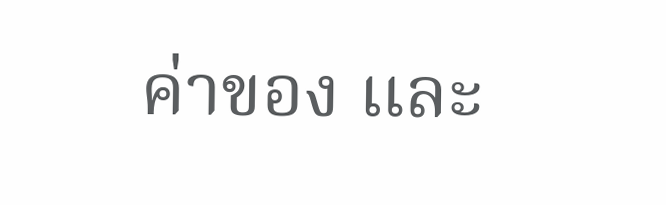ค่าของ และ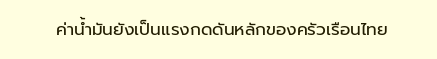ค่าน้ำมันยังเป็นแรงกดดันหลักของครัวเรือนไทย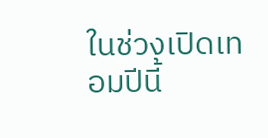ในช่วงเปิดเทอมปีนี้